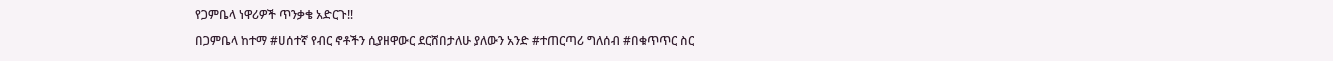የጋምቤላ ነዋሪዎች ጥንቃቄ አድርጉ‼

በጋምቤላ ከተማ #ሀሰተኛ የብር ኖቶችን ሲያዘዋውር ደርሸበታለሁ ያለውን አንድ #ተጠርጣሪ ግለሰብ #በቁጥጥር ስር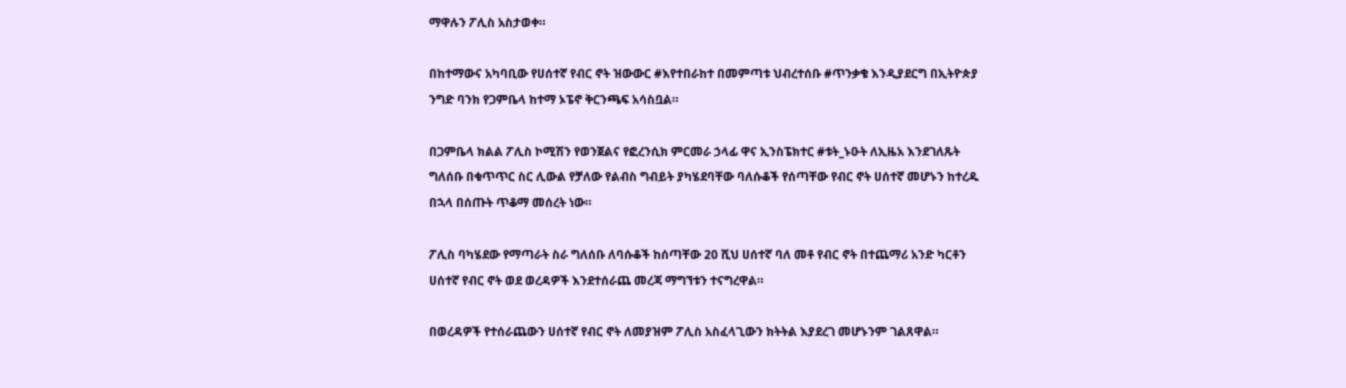ማዋሉን ፖሊስ አስታወቀ።

በከተማውና አካባቢው የሀሰተኛ የብር ኖት ዝውውር #እየተበራከተ በመምጣቱ ህብረተሰቡ #ጥንቃቄ እንዲያደርግ በኢትዮጵያ ንግድ ባንክ የጋምቤላ ከተማ ኦፔኖ ቅርንጫፍ አሳስቧል።

በጋምቤላ ክልል ፖሊስ ኮሚሽን የወንጀልና የፎረንሲክ ምርመራ ኃላፊ ዋና ኢንስፔክተር #ቱት_ኑዑት ለኢዜአ እንደገለጹት ግለሰቡ በቁጥጥር ስር ሊውል የቻለው የልብስ ግብይት ያካሄደባቸው ባለሱቆች የሰጣቸው የብር ኖት ሀሰተኛ መሆኑን ከተረዱ በኋላ በሰጡት ጥቆማ መሰረት ነው።

ፖሊስ ባካሄደው የማጣራት ስራ ግለሰቡ ለባሱቆች ከሰጣቸው 20 ሺህ ሀሰተኛ ባለ መቶ የብር ኖት በተጨማሪ አንድ ካርቶን ሀሰተኛ የብር ኖት ወደ ወረዳዎች እንደተሰራጨ መረጃ ማግኘቱን ተናግረዋል።

በወረዳዎች የተሰራጨውን ሀሰተኛ የብር ኖት ለመያዝም ፖሊስ አስፈላጊውን ክትትል እያደረገ መሆኑንም ገልጸዋል።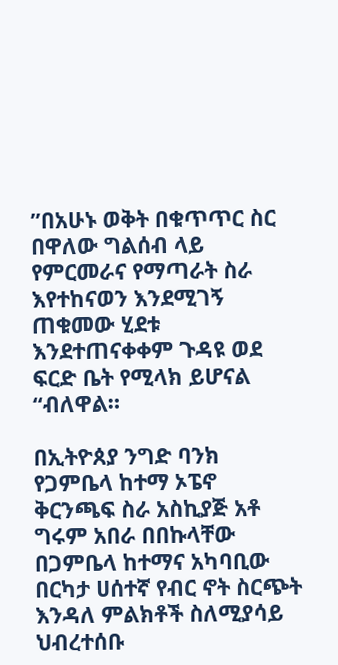”በአሁኑ ወቅት በቁጥጥር ስር በዋለው ግልሰብ ላይ  የምርመራና የማጣራት ስራ እየተከናወን እንደሚገኝ ጠቁመው ሂደቱ እንደተጠናቀቀም ጉዳዩ ወደ ፍርድ ቤት የሚላክ ይሆናል “ብለዋል።

በኢትዮጰያ ንግድ ባንክ የጋምቤላ ከተማ ኦፔኖ ቅርንጫፍ ስራ አስኪያጅ አቶ ግሩም አበራ በበኩላቸው  በጋምቤላ ከተማና አካባቢው በርካታ ሀሰተኛ የብር ኖት ስርጭት  እንዳለ ምልክቶች ስለሚያሳይ ህብረተሰቡ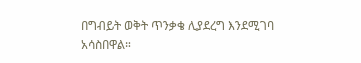በግብይት ወቅት ጥንቃቄ ሊያደረግ እንደሚገባ አሳስበዋል።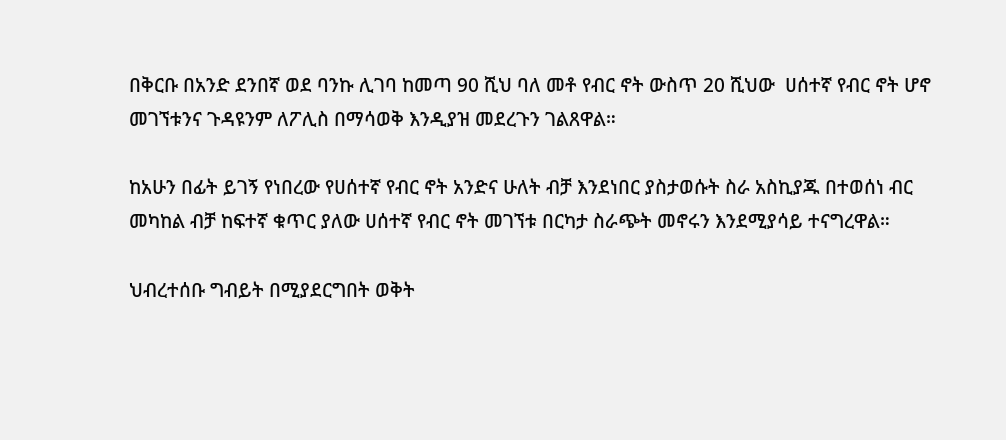በቅርቡ በአንድ ደንበኛ ወደ ባንኩ ሊገባ ከመጣ 90 ሺህ ባለ መቶ የብር ኖት ውስጥ 20 ሺህው  ሀሰተኛ የብር ኖት ሆኖ መገኘቱንና ጉዳዩንም ለፖሊስ በማሳወቅ እንዲያዝ መደረጉን ገልጸዋል።

ከአሁን በፊት ይገኝ የነበረው የሀሰተኛ የብር ኖት አንድና ሁለት ብቻ እንደነበር ያስታወሱት ስራ አስኪያጁ በተወሰነ ብር መካከል ብቻ ከፍተኛ ቁጥር ያለው ሀሰተኛ የብር ኖት መገኘቱ በርካታ ስራጭት መኖሩን እንደሚያሳይ ተናግረዋል።

ህብረተሰቡ ግብይት በሚያደርግበት ወቅት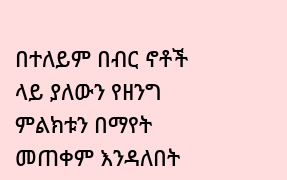በተለይም በብር ኖቶች ላይ ያለውን የዘንግ ምልክቱን በማየት መጠቀም እንዳለበት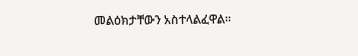መልዕክታቸውን አስተላልፈዋል፡፡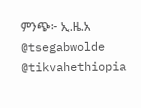ምንጭ፦ ኢ.ዜ.አ
@tsegabwolde @tikvahethiopia